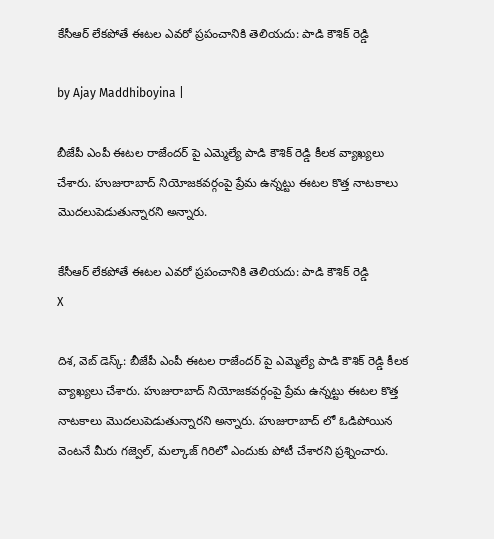కేసీఆర్ లేక‌పోతే ఈటల ఎవరో ప్రపంచానికి తెలియదు: పాడి కౌశిక్ రెడ్డి

by Ajay Maddhiboyina |

బీజేపీ ఎంపీ ఈట‌ల రాజేంద‌ర్ పై ఎమ్మెల్యే పాడి కౌశిక్ రెడ్డి కీల‌క వ్యాఖ్య‌లు చేశారు. హుజురాబాద్ నియోజ‌క‌వ‌ర్గంపై ప్రేమ ఉన్న‌ట్టు ఈట‌ల కొత్త నాట‌కాలు మొద‌లుపెడుతున్నార‌ని అన్నారు.

కేసీఆర్ లేక‌పోతే ఈటల ఎవరో ప్రపంచానికి తెలియదు: పాడి కౌశిక్ రెడ్డి
X

దిశ‌, వెబ్ డెస్క్: బీజేపీ ఎంపీ ఈట‌ల రాజేంద‌ర్ పై ఎమ్మెల్యే పాడి కౌశిక్ రెడ్డి కీల‌క వ్యాఖ్య‌లు చేశారు. హుజురాబాద్ నియోజ‌క‌వ‌ర్గంపై ప్రేమ ఉన్న‌ట్టు ఈట‌ల కొత్త నాట‌కాలు మొద‌లుపెడుతున్నార‌ని అన్నారు. హుజురాబాద్ లో ఓడిపోయిన వెంట‌నే మీరు గ‌జ్వెల్, మ‌ల్కాజ్ గిరిలో ఎందుకు పోటీ చేశార‌ని ప్ర‌శ్నించారు.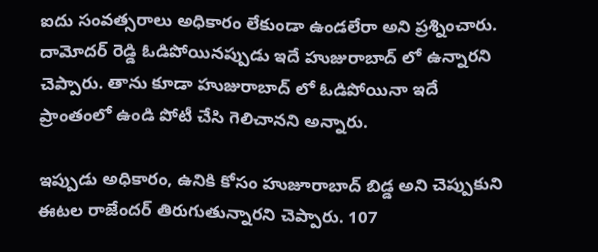ఐదు సంవ‌త్స‌రాలు అధికారం లేకుండా ఉండ‌లేరా అని ప్ర‌శ్నించారు. దామోద‌ర్ రెడ్డి ఓడిపోయిన‌ప్పుడు ఇదే హుజురాబాద్ లో ఉన్నార‌ని చెప్పారు. తాను కూడా హుజురాబాద్ లో ఓడిపోయినా ఇదే ప్రాంతంలో ఉండి పోటీ చేసి గెలిచాన‌ని అన్నారు.

ఇప్పుడు అధికారం, ఉనికి కోసం హుజూరాబాద్ బిడ్డ అని చెప్పుకుని ఈట‌ల రాజేంద‌ర్ తిరుగుతున్నార‌ని చెప్పారు. 107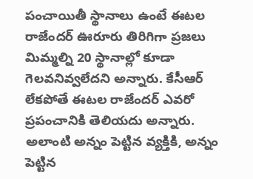పంచాయితీ స్థానాలు ఉంటే ఈట‌ల రాజేంద‌ర్ ఊరూరు తిరిగిగా ప్ర‌జ‌లు మిమ్మ‌ల్ని 20 స్థానాల్లో కూడా గెల‌వ‌నివ్వ‌లేద‌ని అన్నారు. కేసీఆర్ లేక‌పోతే ఈటల రాజేంద‌ర్ ఎవ‌రో ప్ర‌పంచానికి తెలియ‌దు అన్నారు. అలాంటి అన్నం పెట్టిన వ్య‌క్తికి, అన్నం పెట్టిన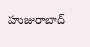హుజురాబాద్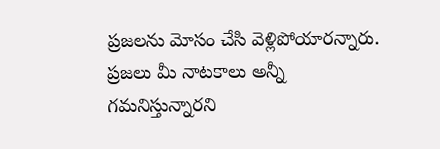ప్ర‌జ‌ల‌ను మోసం చేసి వెళ్లిపోయార‌న్నారు. ప్ర‌జ‌లు మీ నాట‌కాలు అన్నీ గ‌మ‌నిస్తున్నారని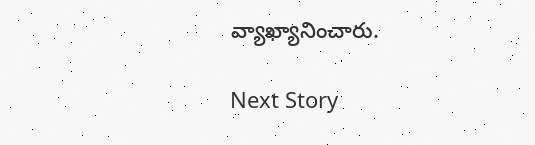వ్యాఖ్యానించారు.

Next Story